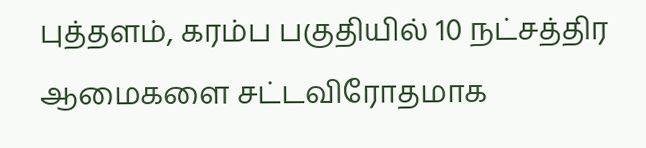புத்தளம், கரம்ப பகுதியில் 10 நட்சத்திர ஆமைகளை சட்டவிரோதமாக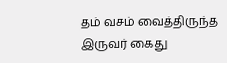தம் வசம் வைத்திருந்த இருவர் கைது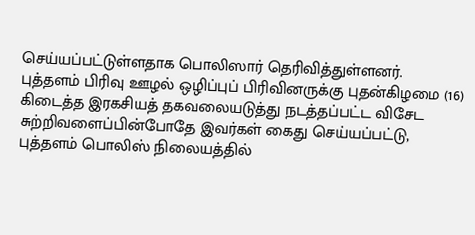செய்யப்பட்டுள்ளதாக பொலிஸார் தெரிவித்துள்ளனர்.
புத்தளம் பிரிவு ஊழல் ஒழிப்புப் பிரிவினருக்கு புதன்கிழமை (16) கிடைத்த இரகசியத் தகவலையடுத்து நடத்தப்பட்ட விசேட சுற்றிவளைப்பின்போதே இவர்கள் கைது செய்யப்பட்டு, புத்தளம் பொலிஸ் நிலையத்தில்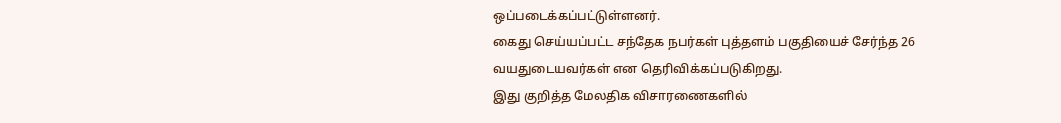ஒப்படைக்கப்பட்டுள்ளனர்.
கைது செய்யப்பட்ட சந்தேக நபர்கள் புத்தளம் பகுதியைச் சேர்ந்த 26 வயதுடையவர்கள் என தெரிவிக்கப்படுகிறது.
இது குறித்த மேலதிக விசாரணைகளில்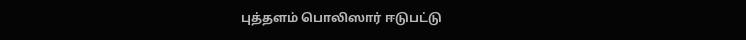புத்தளம் பொலிஸார் ஈடுபட்டு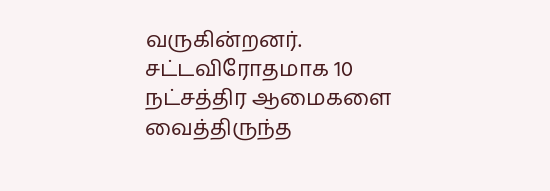வருகின்றனர்.
சட்டவிரோதமாக 10 நட்சத்திர ஆமைகளை வைத்திருந்த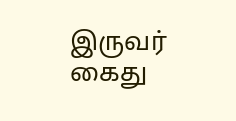இருவர் கைது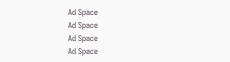Ad Space
Ad Space
Ad Space
Ad Space